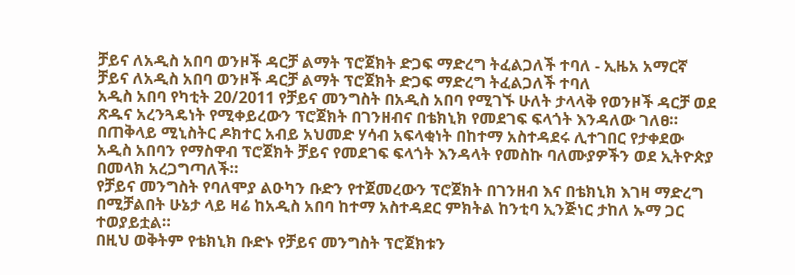ቻይና ለአዲስ አበባ ወንዞች ዳርቻ ልማት ፕሮጀክት ድጋፍ ማድረግ ትፈልጋለች ተባለ - ኢዜአ አማርኛ
ቻይና ለአዲስ አበባ ወንዞች ዳርቻ ልማት ፕሮጀክት ድጋፍ ማድረግ ትፈልጋለች ተባለ
አዲስ አበባ የካቲት 20/2011 የቻይና መንግስት በአዲስ አበባ የሚገኙ ሁለት ታላላቅ የወንዞች ዳርቻ ወደ ጽዱና አረንጓዴነት የሚቀይረውን ፕሮጀክት በገንዘብና በቴክኒክ የመደገፍ ፍላጎት እንዳለው ገለፀ።
በጠቅላይ ሚኒስትር ዶክተር አብይ አህመድ ሃሳብ አፍላቂነት በከተማ አስተዳደሩ ሊተገበር የታቀደው አዲስ አበባን የማስዋብ ፕሮጀክት ቻይና የመደገፍ ፍላጎት እንዳላት የመስኩ ባለሙያዎችን ወደ ኢትዮጵያ በመላክ አረጋግጣለች።
የቻይና መንግስት የባለሞያ ልዑካን ቡድን የተጀመረውን ፕሮጀክት በገንዘብ እና በቴክኒክ እገዛ ማድረግ በሚቻልበት ሁኔታ ላይ ዛሬ ከአዲስ አበባ ከተማ አስተዳደር ምክትል ከንቲባ ኢንጅነር ታከለ ኡማ ጋር ተወያይቷል።
በዚህ ወቅትም የቴክኒክ ቡድኑ የቻይና መንግስት ፕሮጀክቱን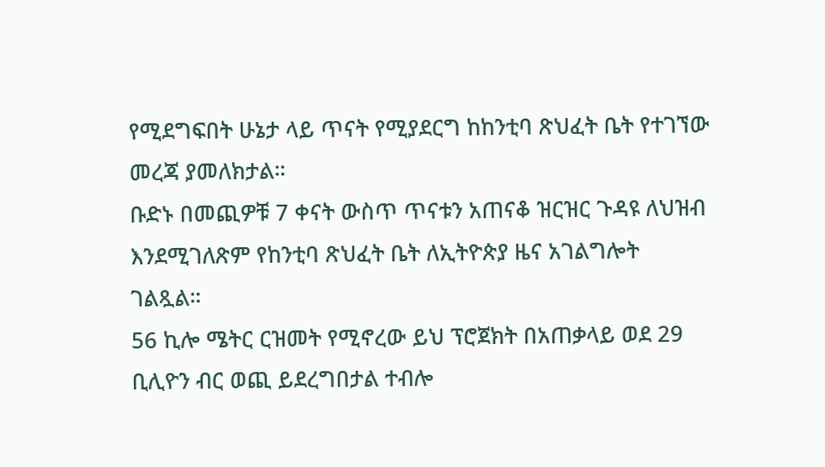የሚደግፍበት ሁኔታ ላይ ጥናት የሚያደርግ ከከንቲባ ጽህፈት ቤት የተገኘው መረጃ ያመለክታል።
ቡድኑ በመጪዎቹ 7 ቀናት ውስጥ ጥናቱን አጠናቆ ዝርዝር ጉዳዩ ለህዝብ እንደሚገለጽም የከንቲባ ጽህፈት ቤት ለኢትዮጵያ ዜና አገልግሎት ገልጿል።
56 ኪሎ ሜትር ርዝመት የሚኖረው ይህ ፕሮጀክት በአጠቃላይ ወደ 29 ቢሊዮን ብር ወጪ ይደረግበታል ተብሎ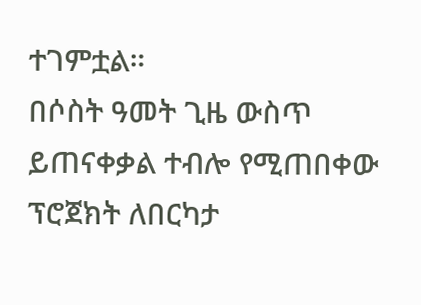ተገምቷል።
በሶስት ዓመት ጊዜ ውስጥ ይጠናቀቃል ተብሎ የሚጠበቀው ፕሮጀክት ለበርካታ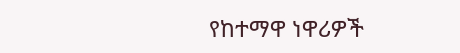የከተማዋ ነዋሪዎች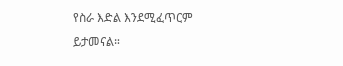የስራ እድል እንደሚፈጥርም ይታመናል።